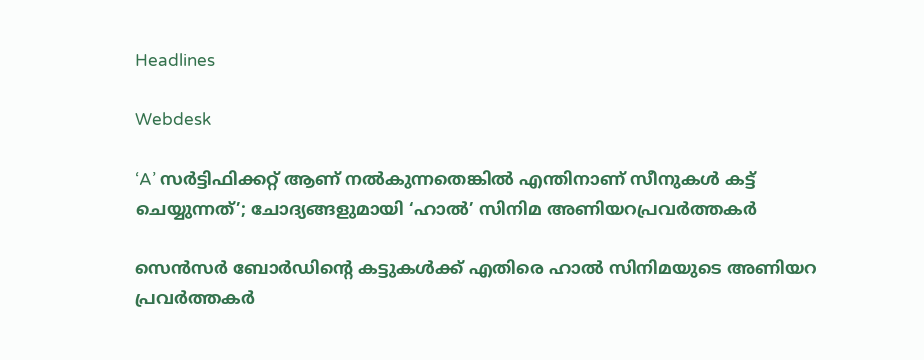Headlines

Webdesk

‘A’ സർട്ടിഫിക്കറ്റ് ആണ് നൽകുന്നതെങ്കിൽ എന്തിനാണ് സീനുകൾ കട്ട്‌ ചെയ്യുന്നത്’; ചോദ്യങ്ങളുമായി ‘ഹാൽ’ സിനിമ അണിയറപ്രവർത്തകർ

സെൻസർ ബോർഡിന്റെ കട്ടുകൾക്ക് എതിരെ ഹാൽ സിനിമയുടെ അണിയറ പ്രവർത്തകർ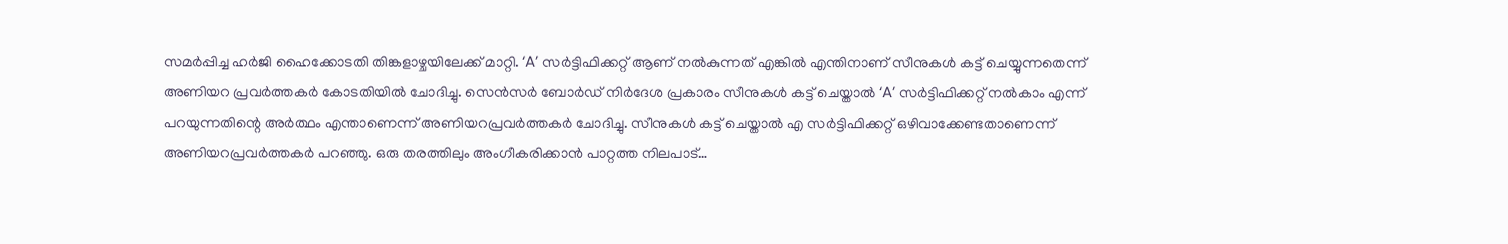സമർപ്പിച്ച ഹർജി ഹൈക്കോടതി തിങ്കളാഴ്ചയിലേക്ക് മാറ്റി. ‘A’ സർട്ടിഫിക്കറ്റ് ആണ് നൽകുന്നത് എങ്കിൽ എന്തിനാണ് സീനുകൾ കട്ട്‌ ചെയ്യുന്നതെന്ന് അണിയറ പ്രവർത്തകർ കോടതിയിൽ ചോദിച്ചു. സെൻസർ ബോർഡ്‌ നിർദേശ പ്രകാരം സീനുകൾ കട്ട്‌ ചെയ്താൽ ‘A’ സർട്ടിഫിക്കറ്റ് നൽകാം എന്ന് പറയുന്നതിന്റെ അർത്ഥം എന്താണെന്ന് അണിയറപ്രവർത്തകർ ചോദിച്ചു. സീനുകൾ കട്ട് ചെയ്താൽ എ സർട്ടിഫിക്കറ്റ് ഒഴിവാക്കേണ്ടതാണെന്ന് അണിയറപ്രവർത്തകർ പറഞ്ഞു. ഒരു തരത്തിലും അംഗീകരിക്കാൻ പാറ്റത്ത നിലപാട്…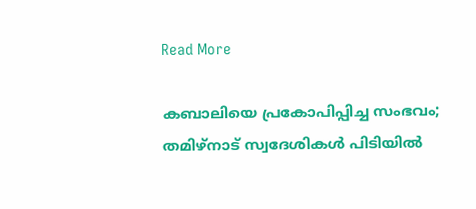Read More

കബാലിയെ പ്രകോപിപ്പിച്ച സംഭവം; തമിഴ്നാട് സ്വദേശികൾ പിടിയിൽ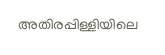അതിരപ്പിള്ളിയിലെ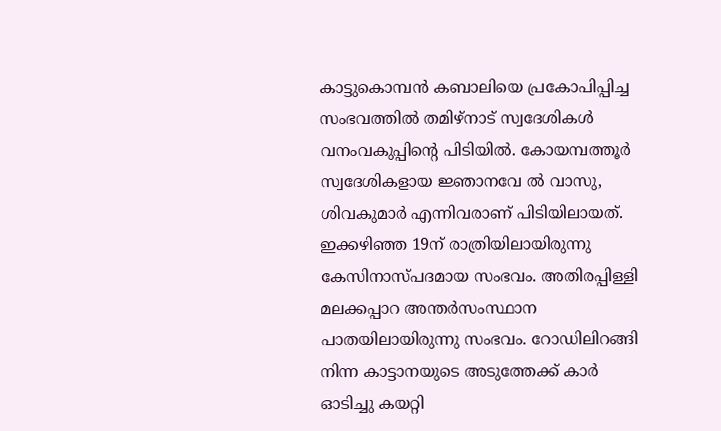കാട്ടുകൊമ്പൻ കബാലിയെ പ്രകോപിപ്പിച്ച സംഭവത്തിൽ തമിഴ്നാട് സ്വദേശികൾ വനംവകുപ്പിന്റെ പിടിയിൽ. കോയമ്പത്തൂർ സ്വദേശികളായ ജ്ഞാനവേ ൽ വാസു, ശിവകുമാർ എന്നിവരാണ് പിടിയിലായത്. ഇക്കഴിഞ്ഞ 19ന് രാത്രിയിലായിരുന്നു കേസിനാസ്പദമായ സംഭവം. അതിരപ്പിള്ളി മലക്കപ്പാറ അന്തർസംസ്ഥാന പാതയിലായിരുന്നു സംഭവം. റോഡിലിറങ്ങി നിന്ന കാട്ടാനയുടെ അടുത്തേക്ക് കാർ ഓടിച്ചു കയറ്റി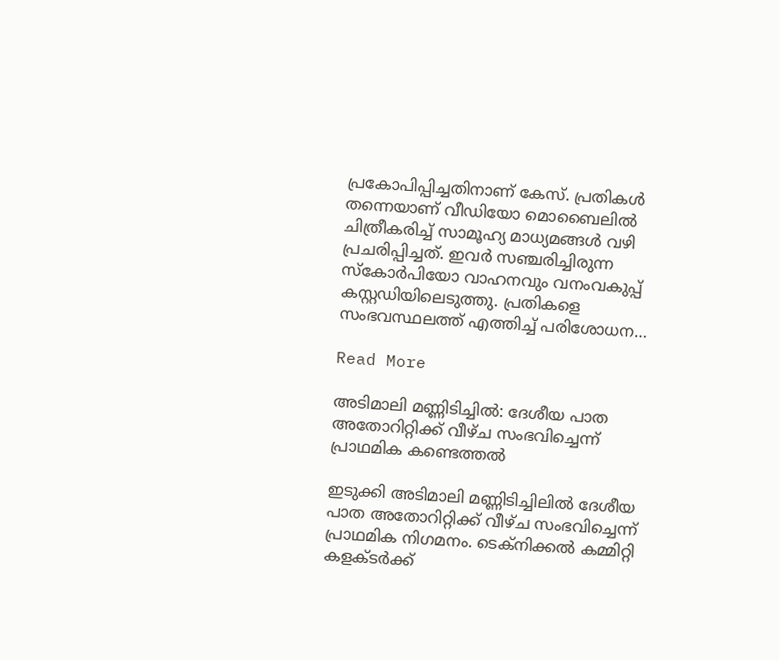പ്രകോപിപ്പിച്ചതിനാണ് കേസ്. പ്രതികൾ തന്നെയാണ് വീഡിയോ മൊബൈലിൽ ചിത്രീകരിച്ച് സാമൂഹ്യ മാധ്യമങ്ങൾ വഴി പ്രചരിപ്പിച്ചത്. ഇവർ സഞ്ചരിച്ചിരുന്ന സ്കോർപിയോ വാഹനവും വനംവകുപ്പ് കസ്റ്റഡിയിലെടുത്തു. പ്രതികളെ സംഭവസ്ഥലത്ത് എത്തിച്ച് പരിശോധന…

Read More

അടിമാലി മണ്ണിടിച്ചില്‍: ദേശീയ പാത അതോറിറ്റിക്ക് വീഴ്ച സംഭവിച്ചെന്ന് പ്രാഥമിക കണ്ടെത്തല്‍

ഇടുക്കി അടിമാലി മണ്ണിടിച്ചിലില്‍ ദേശീയ പാത അതോറിറ്റിക്ക് വീഴ്ച സംഭവിച്ചെന്ന് പ്രാഥമിക നിഗമനം. ടെക്‌നിക്കല്‍ കമ്മിറ്റി കളക്ടര്‍ക്ക്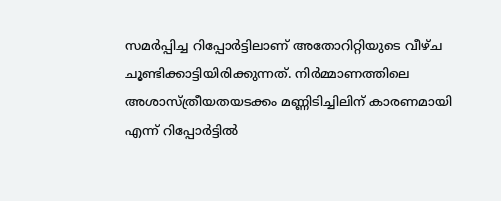സമര്‍പ്പിച്ച റിപ്പോര്‍ട്ടിലാണ് അതോറിറ്റിയുടെ വീഴ്ച ചൂണ്ടിക്കാട്ടിയിരിക്കുന്നത്. നിര്‍മ്മാണത്തിലെ അശാസ്ത്രീയതയടക്കം മണ്ണിടിച്ചിലിന് കാരണമായി എന്ന് റിപ്പോര്‍ട്ടില്‍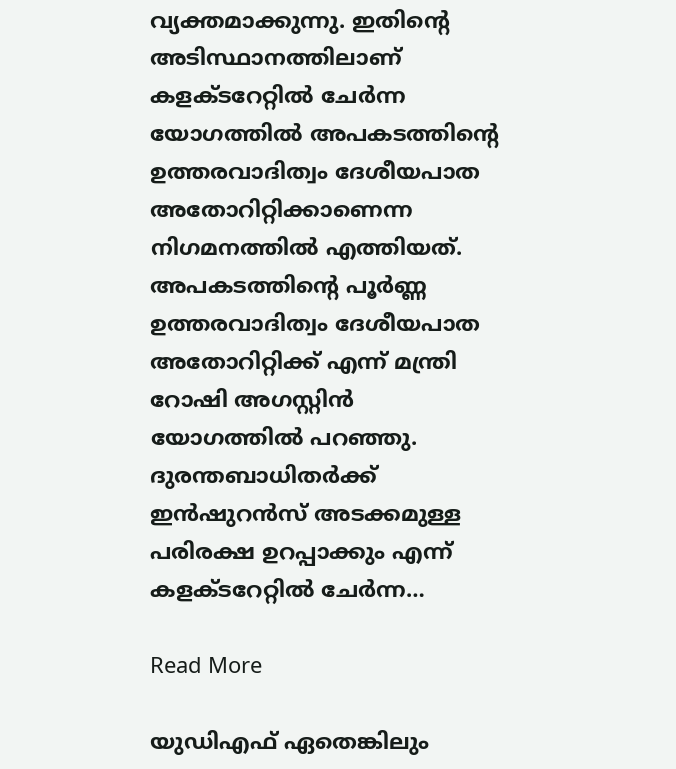വ്യക്തമാക്കുന്നു. ഇതിന്റെ അടിസ്ഥാനത്തിലാണ് കളക്ടറേറ്റില്‍ ചേര്‍ന്ന യോഗത്തില്‍ അപകടത്തിന്റെ ഉത്തരവാദിത്വം ദേശീയപാത അതോറിറ്റിക്കാണെന്ന നിഗമനത്തില്‍ എത്തിയത്. അപകടത്തിന്റെ പൂര്‍ണ്ണ ഉത്തരവാദിത്വം ദേശീയപാത അതോറിറ്റിക്ക് എന്ന് മന്ത്രി റോഷി അഗസ്റ്റിന്‍ യോഗത്തില്‍ പറഞ്ഞു. ദുരന്തബാധിതര്‍ക്ക് ഇന്‍ഷുറന്‍സ് അടക്കമുള്ള പരിരക്ഷ ഉറപ്പാക്കും എന്ന് കളക്ടറേറ്റില്‍ ചേര്‍ന്ന…

Read More

യുഡിഎഫ് ഏതെങ്കിലും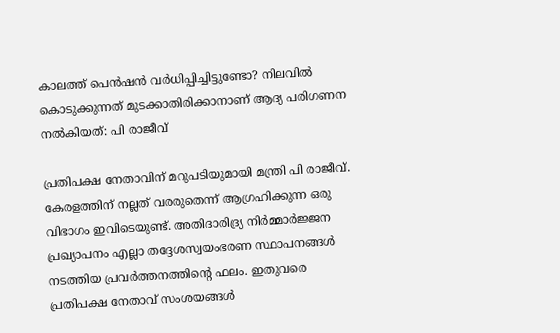കാലത്ത് പെൻഷൻ വർധിപ്പിച്ചിട്ടുണ്ടോ? നിലവിൽ കൊടുക്കുന്നത് മുടക്കാതിരിക്കാനാണ് ആദ്യ പരിഗണന നൽകിയത്: പി രാജീവ്

പ്രതിപക്ഷ നേതാവിന് മറുപടിയുമായി മന്ത്രി പി രാജീവ്. കേരളത്തിന് നല്ലത് വരരുതെന്ന് ആഗ്രഹിക്കുന്ന ഒരു വിഭാഗം ഇവിടെയുണ്ട്. അതിദാരിദ്ര്യ നിർമ്മാർജ്ജന പ്രഖ്യാപനം എല്ലാ തദ്ദേശസ്വയംഭരണ സ്ഥാപനങ്ങൾ നടത്തിയ പ്രവർത്തനത്തിന്റെ ഫലം. ഇതുവരെ പ്രതിപക്ഷ നേതാവ് സംശയങ്ങൾ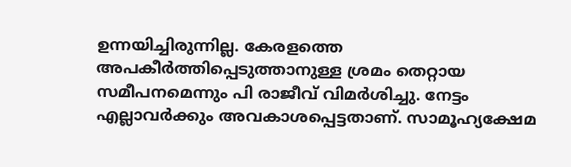ഉന്നയിച്ചിരുന്നില്ല. കേരളത്തെ അപകീർത്തിപ്പെടുത്താനുള്ള ശ്രമം തെറ്റായ സമീപനമെന്നും പി രാജീവ് വിമർശിച്ചു. നേട്ടം എല്ലാവർക്കും അവകാശപ്പെട്ടതാണ്. സാമൂഹ്യക്ഷേമ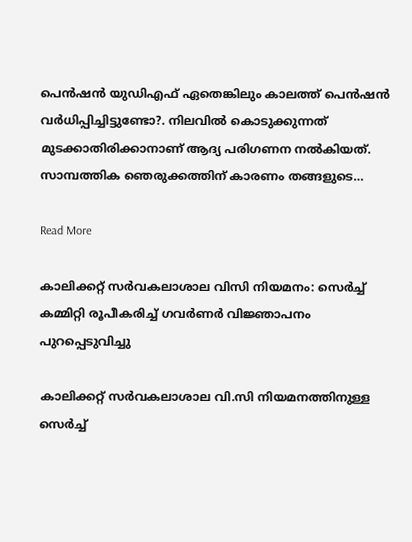പെൻഷൻ യുഡിഎഫ് ഏതെങ്കിലും കാലത്ത് പെൻഷൻ വർധിപ്പിച്ചിട്ടുണ്ടോ?. നിലവിൽ കൊടുക്കുന്നത് മുടക്കാതിരിക്കാനാണ് ആദ്യ പരിഗണന നൽകിയത്. സാമ്പത്തിക ഞെരുക്കത്തിന് കാരണം തങ്ങളുടെ…

Read More

കാലിക്കറ്റ് സര്‍വകലാശാല വിസി നിയമനം: സെര്‍ച്ച് കമ്മിറ്റി രൂപീകരിച്ച് ഗവര്‍ണര്‍ വിജ്ഞാപനം പുറപ്പെടുവിച്ചു

കാലിക്കറ്റ് സര്‍വകലാശാല വി.സി നിയമനത്തിനുള്ള സെര്‍ച്ച്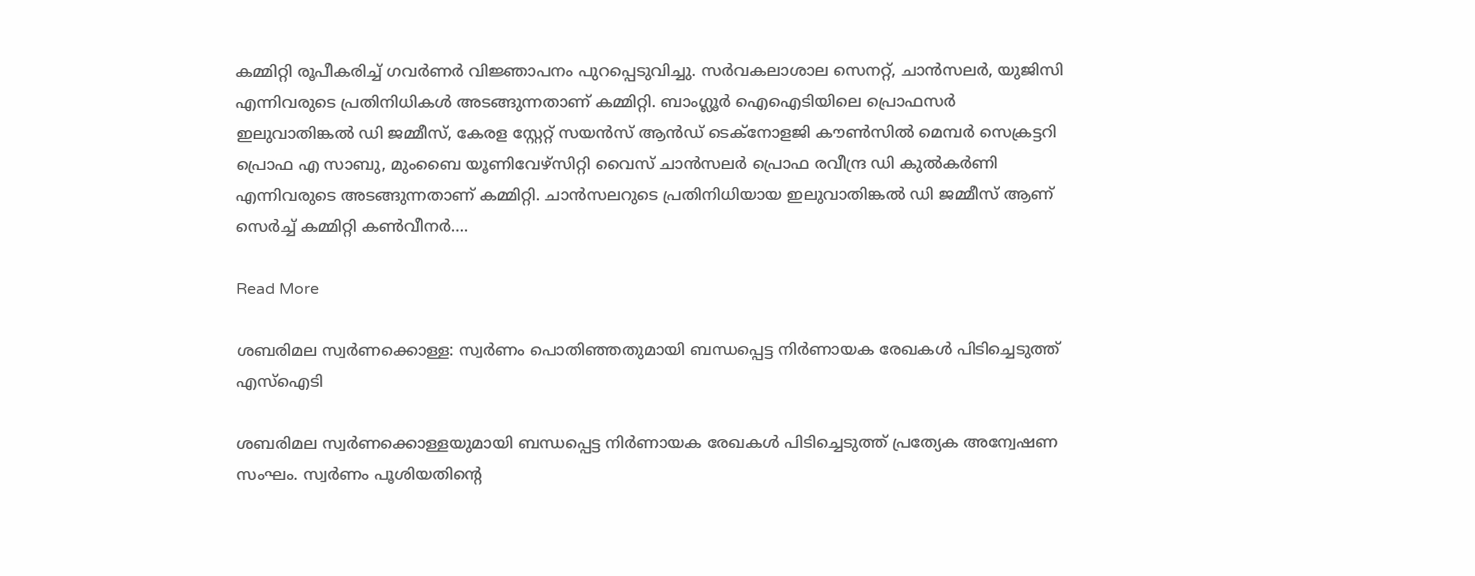കമ്മിറ്റി രൂപീകരിച്ച് ഗവര്‍ണര്‍ വിജ്ഞാപനം പുറപ്പെടുവിച്ചു. സര്‍വകലാശാല സെനറ്റ്, ചാന്‍സലര്‍, യുജിസി എന്നിവരുടെ പ്രതിനിധികള്‍ അടങ്ങുന്നതാണ് കമ്മിറ്റി. ബാംഗ്ലൂര്‍ ഐഐടിയിലെ പ്രൊഫസര്‍ ഇലുവാതിങ്കല്‍ ഡി ജമ്മീസ്, കേരള സ്റ്റേറ്റ് സയന്‍സ് ആന്‍ഡ് ടെക്‌നോളജി കൗണ്‍സില്‍ മെമ്പര്‍ സെക്രട്ടറി പ്രൊഫ എ സാബു, മുംബൈ യൂണിവേഴ്‌സിറ്റി വൈസ് ചാന്‍സലര്‍ പ്രൊഫ രവീന്ദ്ര ഡി കുല്‍കര്‍ണി എന്നിവരുടെ അടങ്ങുന്നതാണ് കമ്മിറ്റി. ചാന്‍സലറുടെ പ്രതിനിധിയായ ഇലുവാതിങ്കല്‍ ഡി ജമ്മീസ് ആണ് സെര്‍ച്ച് കമ്മിറ്റി കണ്‍വീനര്‍….

Read More

ശബരിമല സ്വര്‍ണക്കൊള്ള: സ്വര്‍ണം പൊതിഞ്ഞതുമായി ബന്ധപ്പെട്ട നിര്‍ണായക രേഖകള്‍ പിടിച്ചെടുത്ത് എസ്‌ഐടി

ശബരിമല സ്വര്‍ണക്കൊള്ളയുമായി ബന്ധപ്പെട്ട നിര്‍ണായക രേഖകള്‍ പിടിച്ചെടുത്ത് പ്രത്യേക അന്വേഷണ സംഘം. സ്വര്‍ണം പൂശിയതിന്റെ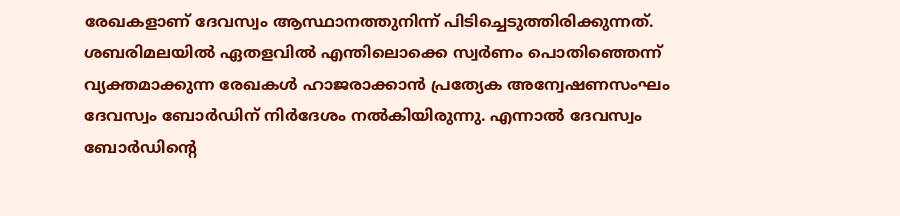രേഖകളാണ് ദേവസ്വം ആസ്ഥാനത്തുനിന്ന് പിടിച്ചെടുത്തിരിക്കുന്നത്. ശബരിമലയില്‍ ഏതളവില്‍ എന്തിലൊക്കെ സ്വര്‍ണം പൊതിഞ്ഞെന്ന് വ്യക്തമാക്കുന്ന രേഖകള്‍ ഹാജരാക്കാന്‍ പ്രത്യേക അന്വേഷണസംഘം ദേവസ്വം ബോര്‍ഡിന് നിര്‍ദേശം നല്‍കിയിരുന്നു. എന്നാല്‍ ദേവസ്വം ബോര്‍ഡിന്റെ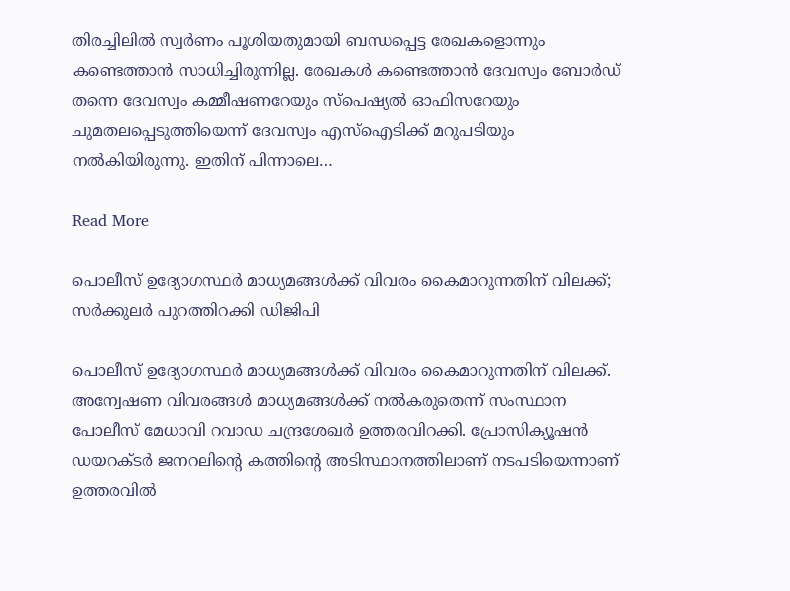തിരച്ചിലില്‍ സ്വര്‍ണം പൂശിയതുമായി ബന്ധപ്പെട്ട രേഖകളൊന്നും കണ്ടെത്താന്‍ സാധിച്ചിരുന്നില്ല. രേഖകള്‍ കണ്ടെത്താന്‍ ദേവസ്വം ബോര്‍ഡ് തന്നെ ദേവസ്വം കമ്മീഷണറേയും സ്‌പെഷ്യല്‍ ഓഫിസറേയും ചുമതലപ്പെടുത്തിയെന്ന് ദേവസ്വം എസ്‌ഐടിക്ക് മറുപടിയും നല്‍കിയിരുന്നു. ഇതിന് പിന്നാലെ…

Read More

പൊലീസ് ഉദ്യോഗസ്ഥർ മാധ്യമങ്ങൾക്ക് വിവരം കൈമാറുന്നതിന് വിലക്ക്; സർക്കുലർ പുറത്തിറക്കി ഡിജിപി

പൊലീസ് ഉദ്യോഗസ്ഥർ മാധ്യമങ്ങൾക്ക് വിവരം കൈമാറുന്നതിന് വിലക്ക്. അന്വേഷണ വിവരങ്ങൾ മാധ്യമങ്ങൾക്ക് നൽകരുതെന്ന് സംസ്ഥാന പോലീസ് മേധാവി റവാഡ ചന്ദ്രശേഖർ ഉത്തരവിറക്കി. പ്രോസിക്യൂഷൻ ഡയറക്ടർ ജനറലിന്റെ കത്തിന്റെ അടിസ്ഥാനത്തിലാണ് നടപടിയെന്നാണ് ഉത്തരവിൽ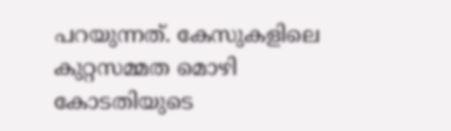പറയുന്നത്. കേസുകളിലെ കുറ്റസമ്മത മൊഴി കോടതിയുടെ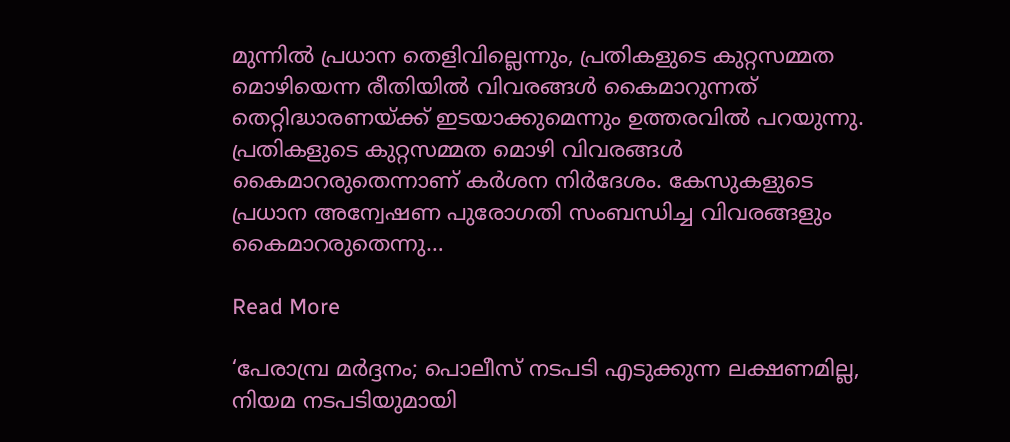മുന്നിൽ പ്രധാന തെളിവില്ലെന്നും, പ്രതികളുടെ കുറ്റസമ്മത മൊഴിയെന്ന രീതിയിൽ വിവരങ്ങൾ കൈമാറുന്നത് തെറ്റിദ്ധാരണയ്ക്ക് ഇടയാക്കുമെന്നും ഉത്തരവിൽ പറയുന്നു. പ്രതികളുടെ കുറ്റസമ്മത മൊഴി വിവരങ്ങൾ കൈമാറരുതെന്നാണ് കർശന നിർദേശം. കേസുകളുടെ പ്രധാന അന്വേഷണ പുരോഗതി സംബന്ധിച്ച വിവരങ്ങളും കൈമാറരുതെന്നു…

Read More

‘പേരാമ്പ്ര മർദ്ദനം; പൊലീസ് നടപടി എടുക്കുന്ന ലക്ഷണമില്ല, നിയമ നടപടിയുമായി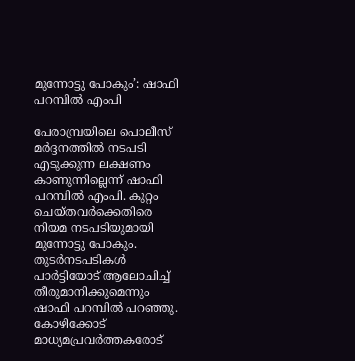മുന്നോട്ടു പോകും’: ഷാഫി പറമ്പിൽ എംപി

പേരാമ്പ്രയിലെ പൊലീസ് മർദ്ദനത്തിൽ നടപടി എടുക്കുന്ന ലക്ഷണം കാണുന്നില്ലെന്ന് ഷാഫി പറമ്പിൽ എംപി. കുറ്റം ചെയ്തവർക്കെതിരെ നിയമ നടപടിയുമായി മുന്നോട്ടു പോകും. തുടർനടപടികൾ പാർട്ടിയോട് ആലോചിച്ച് തീരുമാനിക്കുമെന്നും ഷാഫി പറമ്പിൽ പറഞ്ഞു. കോഴിക്കോ‌ട് മാധ്യമപ്രവർത്തകരോട്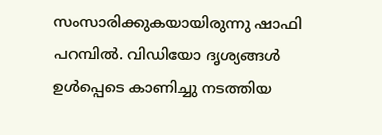സംസാരിക്കുകയായിരുന്നു ഷാഫി പറമ്പിൽ. വിഡിയോ ദൃശ്യങ്ങള്‍ ഉള്‍പ്പെടെ കാണിച്ചു നടത്തിയ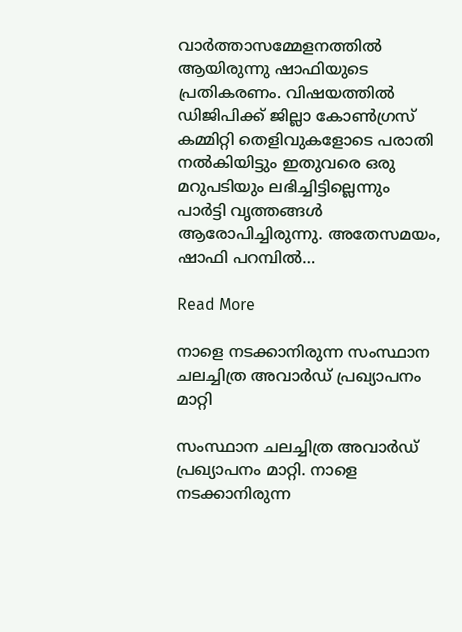വാര്‍ത്താസമ്മേളനത്തില്‍ ആയിരുന്നു ഷാഫിയുടെ പ്രതികരണം. വിഷയത്തില്‍ ഡിജിപിക്ക് ജില്ലാ കോണ്‍ഗ്രസ് കമ്മിറ്റി തെളിവുകളോടെ പരാതി നല്‍കിയിട്ടും ഇതുവരെ ഒരു മറുപടിയും ലഭിച്ചിട്ടില്ലെന്നും പാര്‍ട്ടി വൃത്തങ്ങള്‍ ആരോപിച്ചിരുന്നു. അതേസമയം, ഷാഫി പറമ്പിൽ…

Read More

നാളെ നടക്കാനിരുന്ന സംസ്ഥാന ചലച്ചിത്ര അവാർഡ് പ്രഖ്യാപനം മാറ്റി

സംസ്ഥാന ചലച്ചിത്ര അവാർഡ് പ്രഖ്യാപനം മാറ്റി. നാളെ നടക്കാനിരുന്ന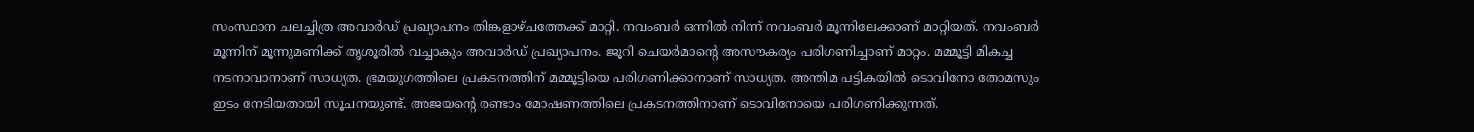സംസ്ഥാന ചലച്ചിത്ര അവാർഡ് പ്രഖ്യാപനം തിങ്കളാഴ്ചത്തേക്ക് മാറ്റി. നവംബർ ഒന്നിൽ നിന്ന് നവംബർ മൂന്നിലേക്കാണ് മാറ്റിയത്. നവംബർ മൂന്നിന് മൂന്നുമണിക്ക് തൃശൂരിൽ വച്ചാകും അവാർഡ് പ്രഖ്യാപനം. ജൂറി ചെയർമാന്റെ അസൗകര്യം പരിഗണിച്ചാണ് മാറ്റം. മമ്മൂട്ടി മികച്ച നടനാവാനാണ് സാധ്യത. ഭ്രമയുഗത്തിലെ പ്രകടനത്തിന് മമ്മൂട്ടിയെ പരിഗണിക്കാനാണ് സാധ്യത. അന്തിമ പട്ടികയിൽ ടൊവിനോ തോമസും ഇടം നേടിയതായി സൂചനയുണ്ട്. അജയൻ്റെ രണ്ടാം മോഷണത്തിലെ പ്രകടനത്തിനാണ് ടൊവിനോയെ പരിഗണിക്കുന്നത്.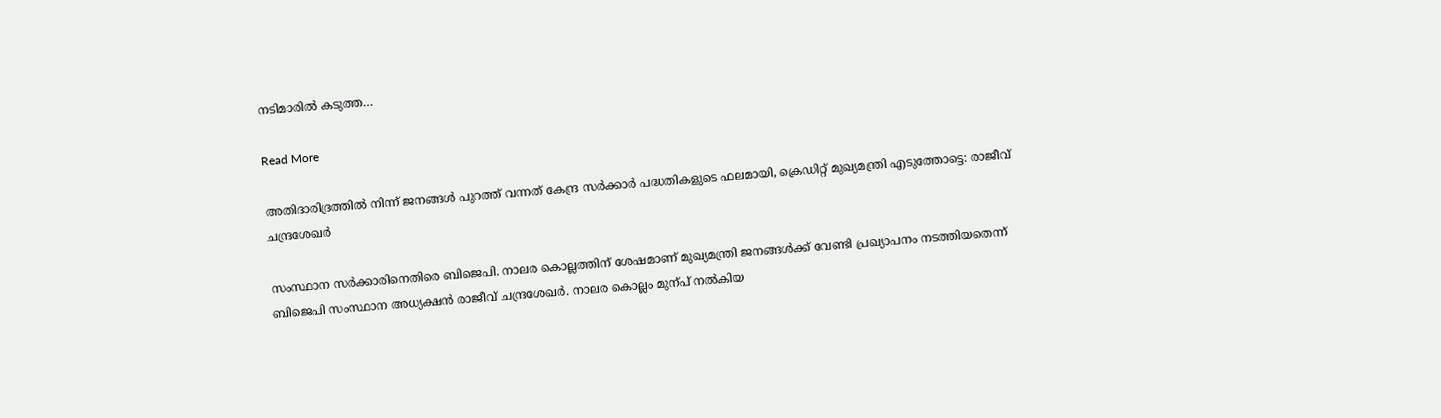നടിമാരിൽ കടുത്ത…

Read More

അതിദാരിദ്രത്തിൽ നിന്ന് ജനങ്ങൾ പുറത്ത് വന്നത് കേന്ദ്ര സർക്കാർ പദ്ധതികളുടെ ഫലമായി, ക്രെഡിറ്റ്‌ മുഖ്യമന്ത്രി എടുത്തോട്ടെ: രാജീവ്‌ ചന്ദ്രശേഖർ

സംസ്ഥാന സർക്കാരിനെതിരെ ബിജെപി. നാലര കൊല്ലത്തിന് ശേഷമാണ് മുഖ്യമന്ത്രി ജനങ്ങൾക്ക് വേണ്ടി പ്രഖ്യാപനം നടത്തിയതെന്ന് ബിജെപി സംസ്ഥാന അധ്യക്ഷൻ രാജീവ് ചന്ദ്രശേഖർ. നാലര കൊല്ലം മുന്പ് നൽകിയ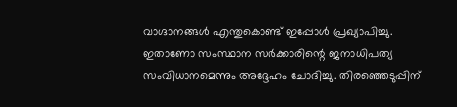വാഗ്ദാനങ്ങൾ എന്തുകൊണ്ട് ഇപ്പോൾ പ്രഖ്യാപിച്ചു. ഇതാണോ സംസ്ഥാന സർക്കാരിന്റെ ജനാധിപത്യ സംവിധാനമെന്നും അദ്ദേഹം ചോദിച്ചു. തിരഞ്ഞെടുപ്പിന്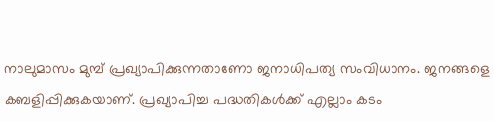നാലുമാസം മുമ്പ് പ്രഖ്യാപിക്കുന്നതാണോ ജനാധിപത്യ സംവിധാനം. ജനങ്ങളെ കബളിപ്പിക്കുകയാണ്. പ്രഖ്യാപിച്ച പദ്ധതികൾക്ക് എല്ലാം കടം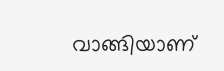വാങ്ങിയാണ്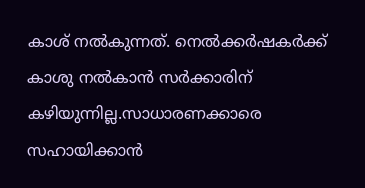കാശ് നൽകുന്നത്. നെൽക്കർഷകർക്ക് കാശു നൽകാൻ സർക്കാരിന് കഴിയുന്നില്ല.സാധാരണക്കാരെ സഹായിക്കാൻ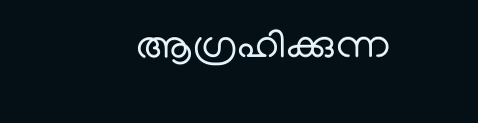ആഗ്രഹിക്കുന്ന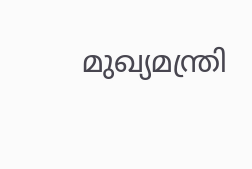മുഖ്യമന്ത്രി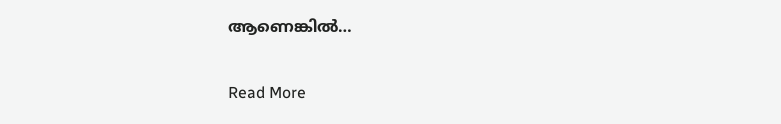ആണെങ്കിൽ…

Read More